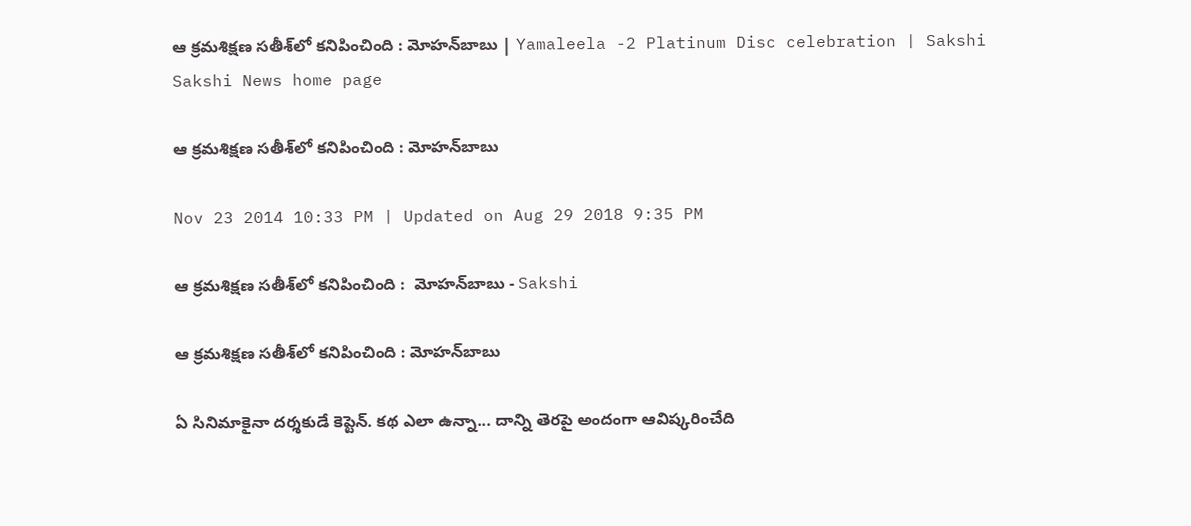ఆ క్రమశిక్షణ సతీశ్‌లో కనిపించింది : మోహన్‌బాబు | Yamaleela -2 Platinum Disc celebration | Sakshi
Sakshi News home page

ఆ క్రమశిక్షణ సతీశ్‌లో కనిపించింది : మోహన్‌బాబు

Nov 23 2014 10:33 PM | Updated on Aug 29 2018 9:35 PM

ఆ క్రమశిక్షణ సతీశ్‌లో కనిపించింది :  మోహన్‌బాబు - Sakshi

ఆ క్రమశిక్షణ సతీశ్‌లో కనిపించింది : మోహన్‌బాబు

ఏ సినిమాకైనా దర్శకుడే కెప్టెన్. కథ ఎలా ఉన్నా... దాన్ని తెరపై అందంగా ఆవిష్కరించేది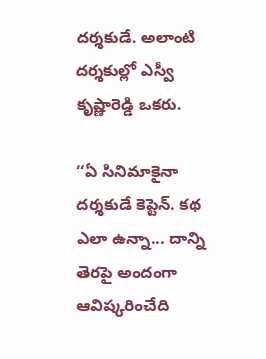దర్శకుడే. అలాంటి దర్శకుల్లో ఎస్వీ కృష్ణారెడ్డి ఒకరు.

‘‘ఏ సినిమాకైనా దర్శకుడే కెప్టెన్. కథ ఎలా ఉన్నా... దాన్ని తెరపై అందంగా ఆవిష్కరించేది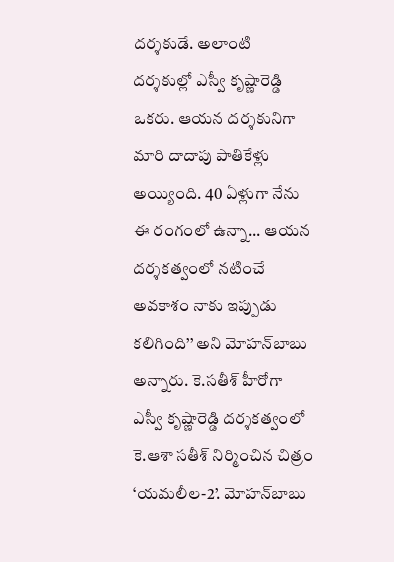దర్శకుడే. అలాంటి దర్శకుల్లో ఎస్వీ కృష్ణారెడ్డి ఒకరు. ఆయన దర్శకునిగా మారి దాదాపు పాతికేళ్లు అయ్యింది. 40 ఏళ్లుగా నేను ఈ రంగంలో ఉన్నా... ఆయన దర్శకత్వంలో నటించే అవకాశం నాకు ఇప్పుడు కలిగింది’’ అని మోహన్‌బాబు అన్నారు. కె.సతీశ్ హీరోగా ఎస్వీ కృష్ణారెడ్డి దర్శకత్వంలో కె.ఆశా సతీశ్ నిర్మించిన చిత్రం ‘యమలీల-2’. మోహన్‌బాబు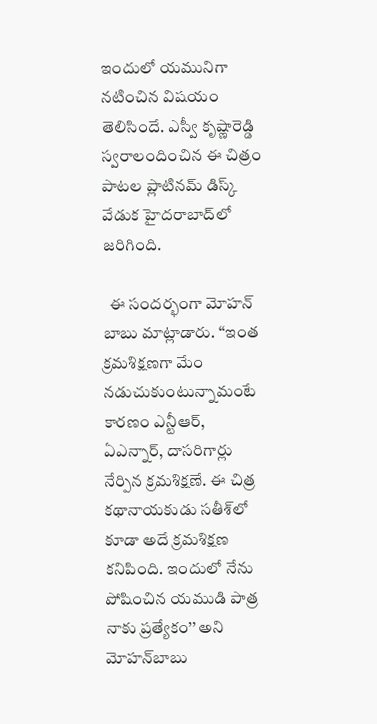ఇందులో యమునిగా నటించిన విషయం తెలిసిందే. ఎస్వీ కృష్ణారెడ్డి స్వరాలందించిన ఈ చిత్రం పాటల ప్లాటినమ్ డిస్క్ వేడుక హైదరాబాద్‌లో జరిగింది.

  ఈ సందర్భంగా మోహన్ బాబు మాట్లాడారు. ‘‘ఇంత క్రమశిక్షణగా మేం నడుచుకుంటున్నామంటే కారణం ఎన్టీఆర్, ఏఎన్నార్, దాసరిగార్లు నేర్పిన క్రమశిక్షణే. ఈ చిత్ర కథానాయకుడు సతీశ్‌లో కూడా అదే క్రమశిక్షణ కనిపింది. ఇందులో నేను పోషించిన యముడి పాత్ర నాకు ప్రత్యేకం’’ అని మోహన్‌బాబు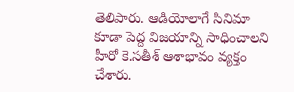తెలిపారు. ఆడియోలాగే సినిమా కూడా పెద్ద విజయాన్ని సాధించాలని హీరో కె.సతీశ్ ఆశాభావం వ్యక్తం చేశారు.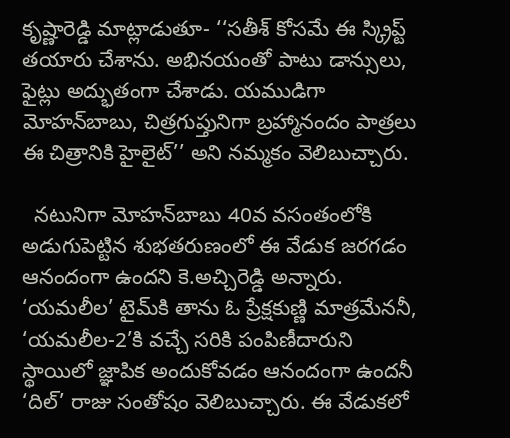కృష్ణారెడ్డి మాట్లాడుతూ- ‘‘సతీశ్ కోసమే ఈ స్క్రిప్ట్ తయారు చేశాను. అభినయంతో పాటు డాన్సులు, ఫైట్లు అద్భుతంగా చేశాడు. యముడిగా మోహన్‌బాబు, చిత్రగుప్తునిగా బ్రహ్మానందం పాత్రలు ఈ చిత్రానికి హైలైట్’’ అని నమ్మకం వెలిబుచ్చారు.

  నటునిగా మోహన్‌బాబు 40వ వసంతంలోకి అడుగుపెట్టిన శుభతరుణంలో ఈ వేడుక జరగడం ఆనందంగా ఉందని కె.అచ్చిరెడ్డి అన్నారు. ‘యమలీల’ టైమ్‌కి తాను ఓ ప్రేక్షకుణ్ణి మాత్రమేననీ, ‘యమలీల-2’కి వచ్చే సరికి పంపిణీదారుని స్థాయిలో జ్ఞాపిక అందుకోవడం ఆనందంగా ఉందనీ ‘దిల్’ రాజు సంతోషం వెలిబుచ్చారు. ఈ వేడుకలో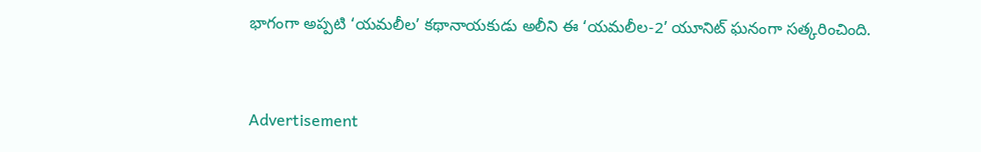భాగంగా అప్పటి ‘యమలీల’ కథానాయకుడు అలీని ఈ ‘యమలీల-2’ యూనిట్ ఘనంగా సత్కరించింది.


Advertisement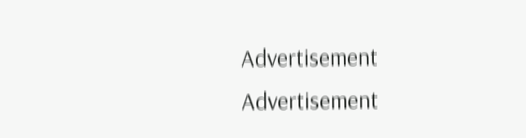Advertisement
Advertisement